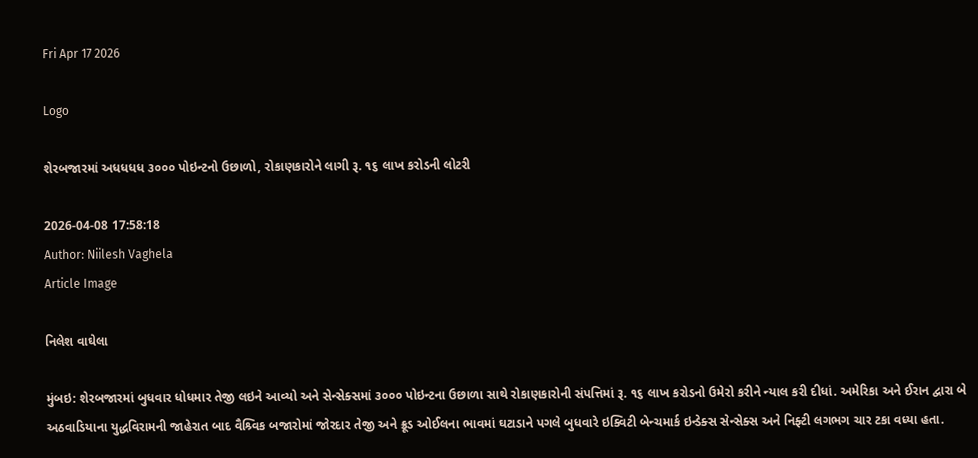Fri Apr 17 2026

Logo

શેરબજારમાં અધધધધ ૩૦૦૦ પોઇન્ટનો ઉછાળો, રોકાણકારોને લાગી રૂ. ૧૬ લાખ કરોડની લોટરી

2026-04-08 17:58:18
Author: Niilesh Vaghela
Article Image

નિલેશ વાઘેલા

મુંબઇ: શેરબજારમાં બુધવાર ધોધમાર તેજી લઇને આવ્યો અને સેન્સેક્સમાં ૩૦૦૦ પોઇન્ટના ઉછાળા સાથે રોકાણકારોની સંપત્તિમાં રૂ. ૧૬ લાખ કરોડનો ઉમેરો કરીને ન્યાલ કરી દીધાં. અમેરિકા અને ઈરાન દ્વારા બે અઠવાડિયાના યુદ્ધવિરામની જાહેરાત બાદ વૈશ્ર્વિક બજારોમાં જોરદાર તેજી અને ક્રૂડ ઓઈલના ભાવમાં ઘટાડાને પગલે બુધવારે ઇક્વિટી બેન્ચમાર્ક ઇન્ડેક્સ સેન્સેક્સ અને નિફ્ટી લગભગ ચાર ટકા વધ્યા હતા.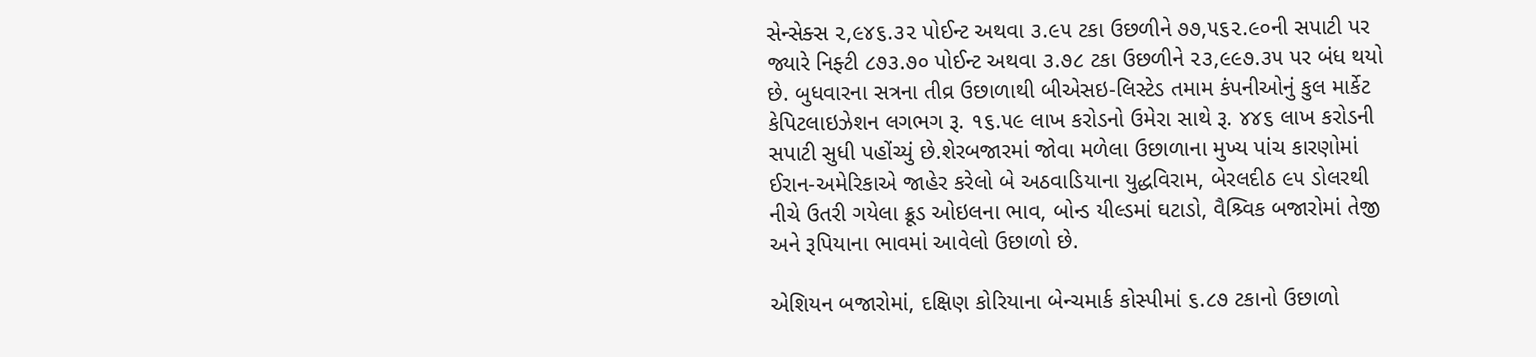સેન્સેક્સ ૨,૯૪૬.૩૨ પોઈન્ટ અથવા ૩.૯૫ ટકા ઉછળીને ૭૭,૫૬૨.૯૦ની સપાટી પર જ્યારે નિફ્ટી ૮૭૩.૭૦ પોઈન્ટ અથવા ૩.૭૮ ટકા ઉછળીને ૨૩,૯૯૭.૩૫ પર બંધ થયો છે. બુધવારના સત્રના તીવ્ર ઉછાળાથી બીએસઇ-લિસ્ટેડ તમામ કંપનીઓનું કુલ માર્કેટ કેપિટલાઇઝેશન લગભગ રૂ. ૧૬.૫૯ લાખ કરોડનો ઉમેરા સાથે રૂ. ૪૪૬ લાખ કરોડની સપાટી સુધી પહોંચ્યું છે.શેરબજારમાં જોવા મળેલા ઉછાળાના મુખ્ય પાંચ કારણોમાં ઈરાન-અમેરિકાએ જાહેર કરેલો બે અઠવાડિયાના યુદ્ધવિરામ, બેરલદીઠ ૯૫ ડોલરથી નીચે ઉતરી ગયેલા ક્રૂડ ઓઇલના ભાવ, બોન્ડ યીલ્ડમાં ઘટાડો, વૈશ્ર્વિક બજારોમાં તેજી અને રૂપિયાના ભાવમાં આવેલો ઉછાળો છે.

એશિયન બજારોમાં, દક્ષિણ કોરિયાના બેન્ચમાર્ક કોસ્પીમાં ૬.૮૭ ટકાનો ઉછાળો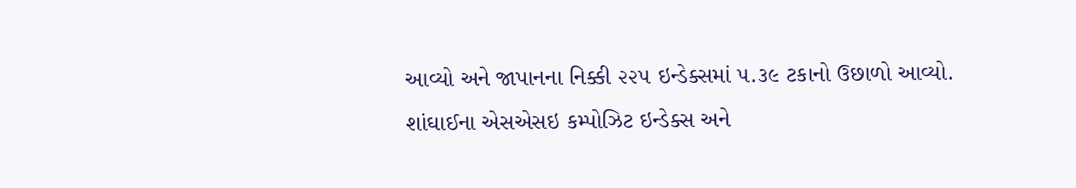આવ્યો અને જાપાનના નિક્કી ૨૨૫ ઇન્ડેક્સમાં ૫.૩૯ ટકાનો ઉછાળો આવ્યો. શાંઘાઈના એસએસઇ કમ્પોઝિટ ઇન્ડેક્સ અને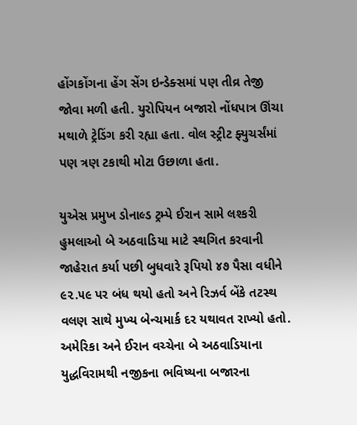હોંગકોંગના હેંગ સેંગ ઇન્ડેક્સમાં પણ તીવ્ર તેજી જોવા મળી હતી. યુરોપિયન બજારો નોંધપાત્ર ઊંચા મથાળે ટ્રેડિંગ કરી રહ્યા હતા. વોલ સ્ટ્રીટ ફ્યુચર્સંમાં પણ ત્રણ ટકાથી મોટા ઉછાળા હતા.

યુએસ પ્રમુખ ડોનાલ્ડ ટ્રમ્પે ઈરાન સામે લશ્કરી હુમલાઓ બે અઠવાડિયા માટે સ્થગિત કરવાની જાહેરાત કર્યા પછી બુધવારે રૂપિયો ૪૭ પૈસા વધીને ૯૨.૫૯ પર બંધ થયો હતો અને રિઝર્વ બેંકે તટસ્થ વલણ સાથે મુખ્ય બેન્ચમાર્ક દર યથાવત રાખ્યો હતો. અમેરિકા અને ઈરાન વચ્ચેના બે અઠવાડિયાના યુદ્ધવિરામથી નજીકના ભવિષ્યના બજારના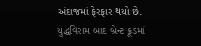અંદાજમાં ફેરફાર થયો છે. યુદ્ધવિરામ બાદ બ્રેન્ટ ક્રૂડમાં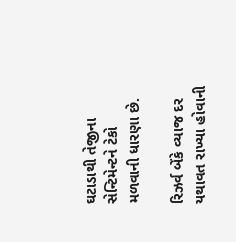ઘટાડાથી તેજીના સેન્ટિમેન્ટને ટેકો મળવાની ધારણા છે.

રિઝર્વ બેંકે વ્યાજ દર યથાવત રાખ્યા હોવાની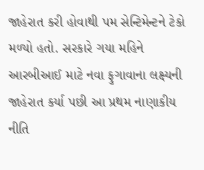જાહેરાત કરી હોવાથી પમ સેન્ટિમેન્ટને ટેકો મળ્યો હતો. સરકારે ગયા મહિને આરબીઆઈ માટે નવા ફુગાવાના લક્ષ્યની જાહેરાત કર્યા પછી આ પ્રથમ નાણાકીય નીતિ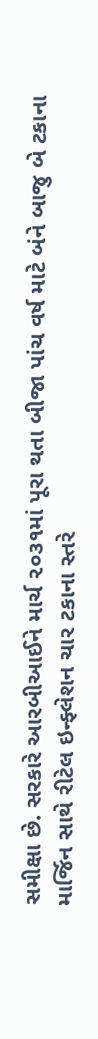સમીક્ષા છે. સરકારે આરબીઆઈને માર્ચ ૨૦૩૧માં પૂરા થતા બીજા પાંચ વર્ષ માટે બંને બાજુ બે ટકાના માર્જિન સાથે રીટેલ ઇન્ફ્લેશન ચાર ટકાના સ્તરે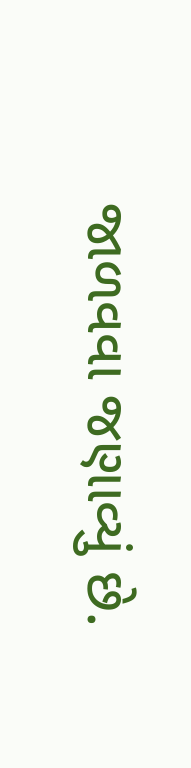જાળવવા જણાવ્યું છે.